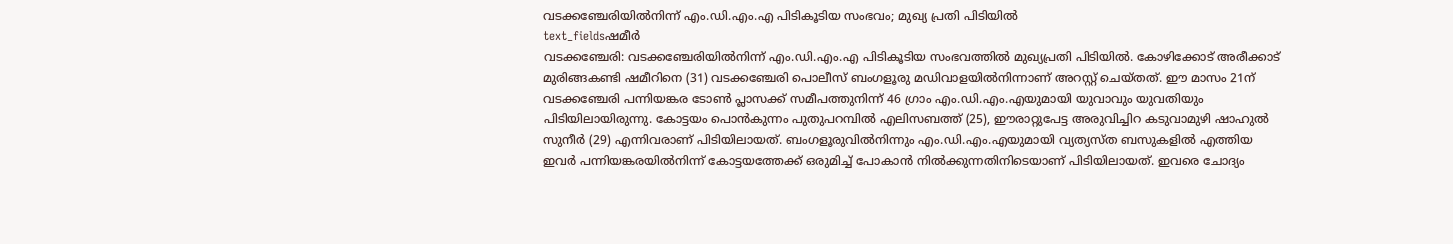വടക്കഞ്ചേരിയിൽനിന്ന് എം.ഡി.എം.എ പിടികൂടിയ സംഭവം; മുഖ്യ പ്രതി പിടിയിൽ
text_fieldsഷമീർ
വടക്കഞ്ചേരി: വടക്കഞ്ചേരിയിൽനിന്ന് എം.ഡി.എം.എ പിടികൂടിയ സംഭവത്തിൽ മുഖ്യപ്രതി പിടിയിൽ. കോഴിക്കോട് അരീക്കാട് മുരിങ്ങകണ്ടി ഷമീറിനെ (31) വടക്കഞ്ചേരി പൊലീസ് ബംഗളൂരു മഡിവാളയിൽനിന്നാണ് അറസ്റ്റ് ചെയ്തത്. ഈ മാസം 21ന് വടക്കഞ്ചേരി പന്നിയങ്കര ടോൺ പ്ലാസക്ക് സമീപത്തുനിന്ന് 46 ഗ്രാം എം.ഡി.എം.എയുമായി യുവാവും യുവതിയും പിടിയിലായിരുന്നു. കോട്ടയം പൊൻകുന്നം പുതുപറമ്പിൽ എലിസബത്ത് (25), ഈരാറ്റുപേട്ട അരുവിച്ചിറ കടുവാമുഴി ഷാഹുൽ സുനീർ (29) എന്നിവരാണ് പിടിയിലായത്. ബംഗളൂരുവിൽനിന്നും എം.ഡി.എം.എയുമായി വ്യത്യസ്ത ബസുകളിൽ എത്തിയ ഇവർ പന്നിയങ്കരയിൽനിന്ന് കോട്ടയത്തേക്ക് ഒരുമിച്ച് പോകാൻ നിൽക്കുന്നതിനിടെയാണ് പിടിയിലായത്. ഇവരെ ചോദ്യം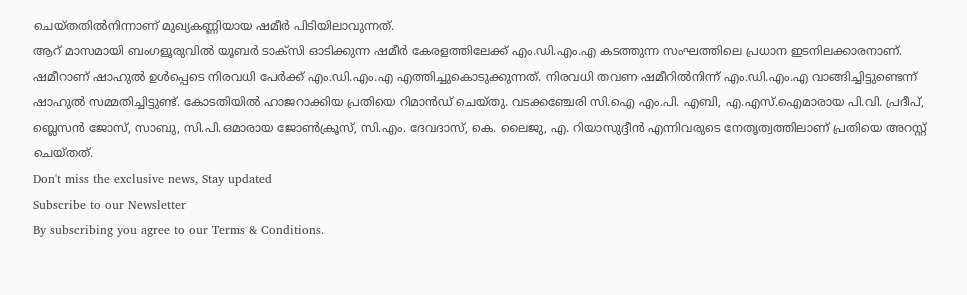ചെയ്തതിൽനിന്നാണ് മുഖ്യകണ്ണിയായ ഷമീർ പിടിയിലാവുന്നത്.
ആറ് മാസമായി ബംഗളൂരുവിൽ യൂബർ ടാക്സി ഓടിക്കുന്ന ഷമീർ കേരളത്തിലേക്ക് എം.ഡി.എം.എ കടത്തുന്ന സംഘത്തിലെ പ്രധാന ഇടനിലക്കാരനാണ്. ഷമീറാണ് ഷാഹുൽ ഉൾപ്പെടെ നിരവധി പേർക്ക് എം.ഡി.എം.എ എത്തിച്ചുകൊടുക്കുന്നത്. നിരവധി തവണ ഷമീറിൽനിന്ന് എം.ഡി.എം.എ വാങ്ങിച്ചിട്ടുണ്ടെന്ന് ഷാഹുൽ സമ്മതിച്ചിട്ടുണ്ട്. കോടതിയിൽ ഹാജറാക്കിയ പ്രതിയെ റിമാൻഡ് ചെയ്തു. വടക്കഞ്ചേരി സി.ഐ എം.പി. എബി, എ.എസ്.ഐമാരായ പി.വി. പ്രദീപ്, ബ്ലെസൻ ജോസ്, സാബു, സി.പി.ഒമാരായ ജോൺക്രൂസ്, സി.എം. ദേവദാസ്, കെ. ലൈജു, എ. റിയാസുദ്ദീൻ എന്നിവരുടെ നേതൃത്വത്തിലാണ് പ്രതിയെ അറസ്റ്റ് ചെയ്തത്.
Don't miss the exclusive news, Stay updated
Subscribe to our Newsletter
By subscribing you agree to our Terms & Conditions.